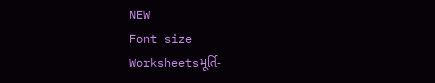NEW
Font size
Worksheetsમૂર્તિ-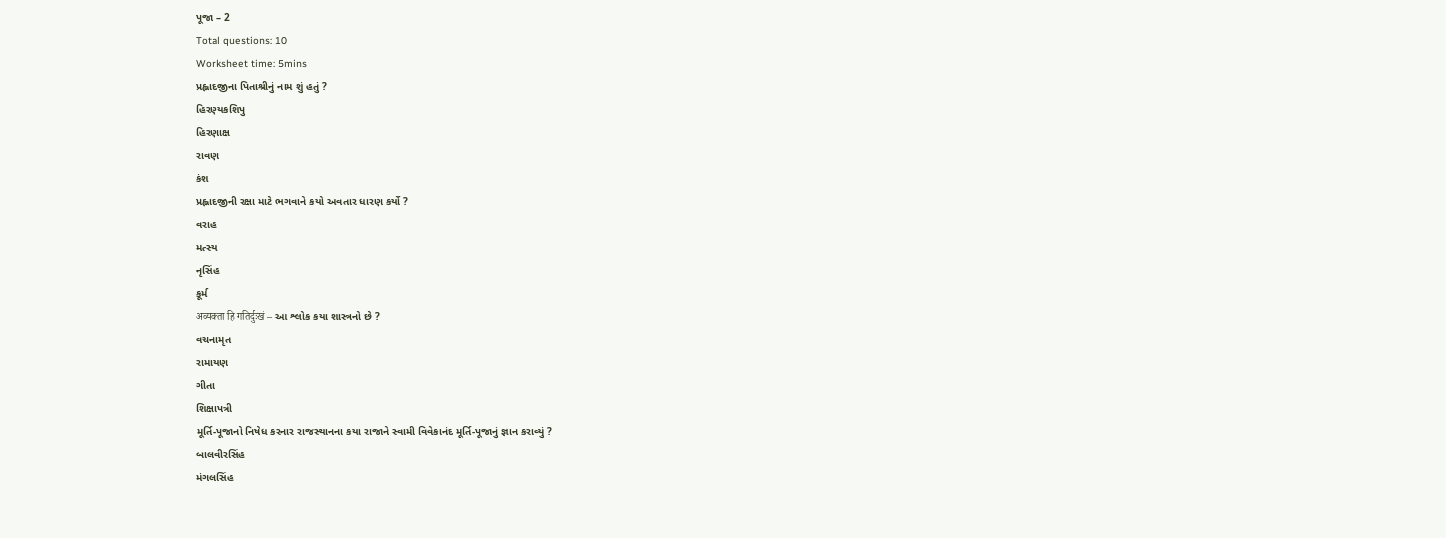પૂજા – 2
Total questions: 10
Worksheet time: 5mins
પ્રહ્લાદજીના પિતાશ્રીનું નામ શું હતું ?
હિરણ્યકશિપુ
હિરણાક્ષ
રાવણ
કંશ
પ્રહ્લાદજીની રક્ષા માટે ભગવાને કયો અવતાર ધારણ કર્યો ?
વરાહ
મત્સ્ય
નૃસિંહ
કૂર્મ
अव्यक्ता हि गतिर्दुःखं – આ શ્લોક કયા શાસ્ત્રનો છે ?
વચનામૃત
રામાયણ
ગીતા
શિક્ષાપત્રી
મૂર્તિ-પૂજાનો નિષેધ કરનાર રાજસ્થાનના કયા રાજાને સ્વામી વિવેકાનંદ મૂર્તિ-પૂજાનું જ્ઞાન કરાવ્યું ?
બાલવીરસિંહ
મંગલસિંહ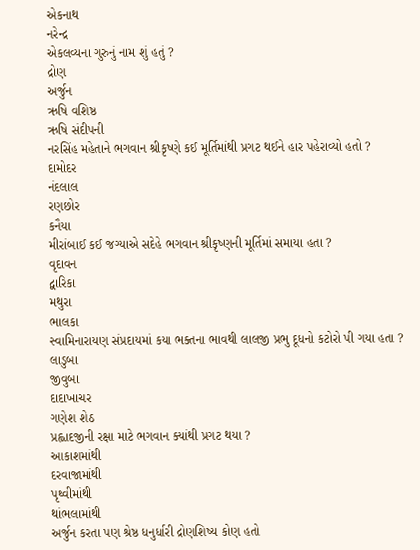એકનાથ
નરેન્દ્ર
એકલવ્યના ગુરુનું નામ શું હતું ?
દ્રોણ
અર્જુન
ઋષિ વશિષ્ઠ
ઋષિ સંદીપની
નરસિંહ મહેતાને ભગવાન શ્રીકૃષ્ણે કઈ મૂર્તિમાંથી પ્રગટ થઈને હાર પહેરાવ્યો હતો ?
દામોદર
નંદલાલ
રણછોર
કનૈયા
મીરાંબાઈ કઈ જગ્યાએ સદેહે ભગવાન શ્રીકૃષ્ણની મૂર્તિમાં સમાયા હતા ?
વૃદાવન
દ્વારિકા
મથુરા
ભાલકા
સ્વામિનારાયણ સંપ્રદાયમાં કયા ભક્તના ભાવથી લાલજી પ્રભુ દૂધનો કટોરો પી ગયા હતા ?
લાડુબા
જીવુબા
દાદાખાચર
ગણેશ શેઠ
પ્રહ્લાદજીની રક્ષા માટે ભગવાન ક્યાંથી પ્રગટ થયા ?
આકાશમાંથી
દરવાજામાંથી
પૃથ્વીમાંથી
થાંભલામાંથી
અર્જુન કરતા પણ શ્રેષ્ઠ ધનુર્ધારી દ્રોણશિષ્ય કોણ હતો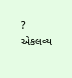?
એકલવ્ય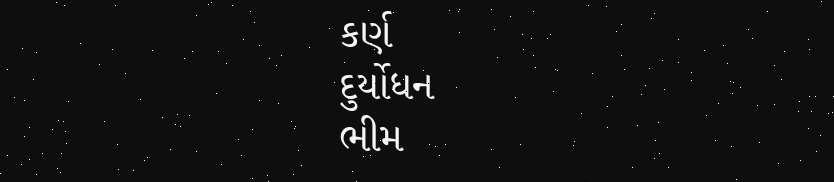કર્ણ
દુર્યોધન
ભીમ